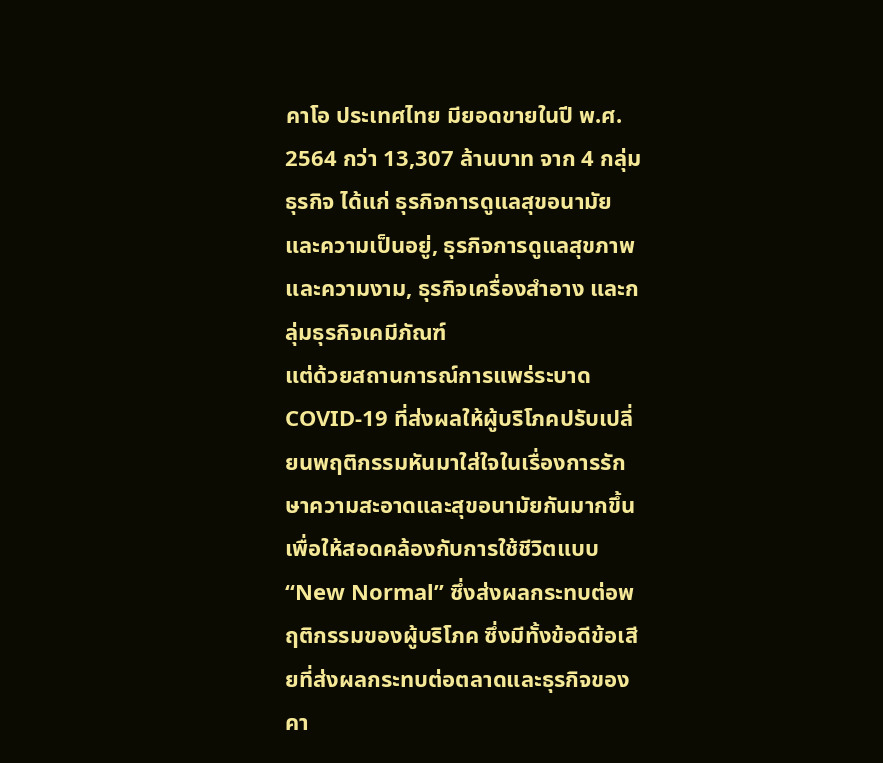คาโอ ประเทศไทย มียอดขายในปี พ.ศ. 2564 กว่า 13,307 ล้านบาท จาก 4 กลุ่มธุรกิจ ได้แก่ ธุรกิจการดูแลสุขอนามัยและความเป็นอยู่, ธุรกิจการดูแลสุขภาพและความงาม, ธุรกิจเครื่องสำอาง และกลุ่มธุรกิจเคมีภัณฑ์
แต่ด้วยสถานการณ์การแพร่ระบาด COVID-19 ที่ส่งผลให้ผู้บริโภคปรับเปลี่ยนพฤติกรรมหันมาใส่ใจในเรื่องการรักษาความสะอาดและสุขอนามัยกันมากขึ้น เพื่อให้สอดคล้องกับการใช้ชีวิตแบบ “New Normal” ซึ่งส่งผลกระทบต่อพฤติกรรมของผู้บริโภค ซึ่งมีทั้งข้อดีข้อเสียที่ส่งผลกระทบต่อตลาดและธุรกิจของคา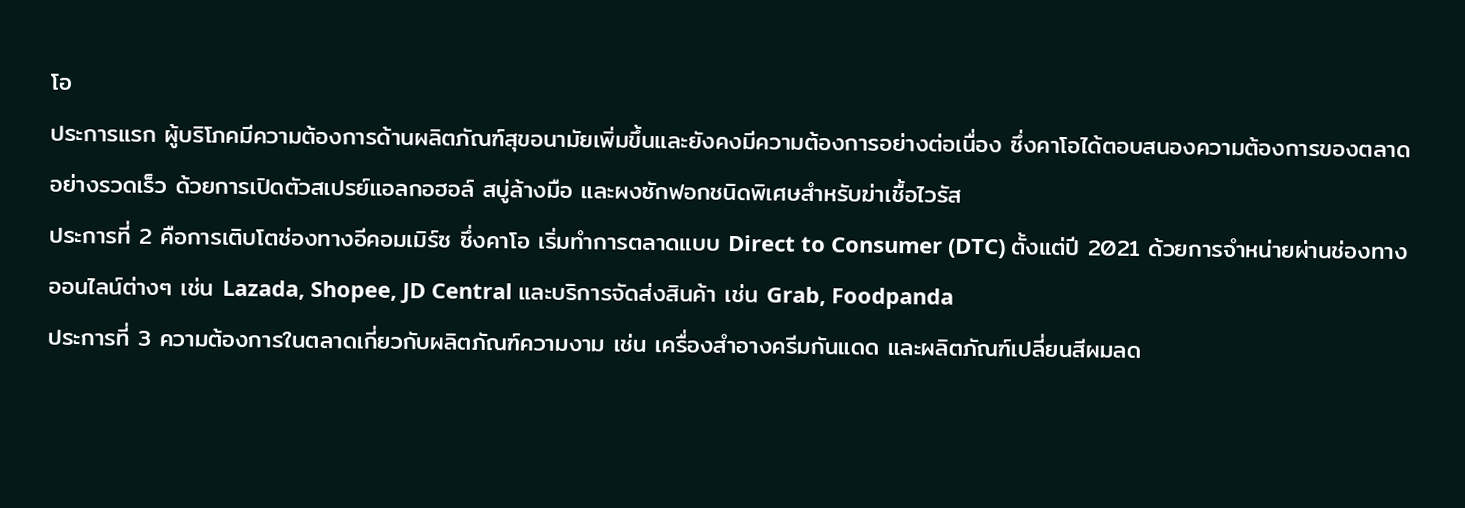โอ
ประการแรก ผู้บริโภคมีความต้องการด้านผลิตภัณฑ์สุขอนามัยเพิ่มขึ้นและยังคงมีความต้องการอย่างต่อเนื่อง ซึ่งคาโอได้ตอบสนองความต้องการของตลาดอย่างรวดเร็ว ด้วยการเปิดตัวสเปรย์แอลกอฮอล์ สบู่ล้างมือ และผงซักฟอกชนิดพิเศษสำหรับฆ่าเชื้อไวรัส
ประการที่ 2 คือการเติบโตช่องทางอีคอมเมิร์ซ ซึ่งคาโอ เริ่มทำการตลาดแบบ Direct to Consumer (DTC) ตั้งแต่ปี 2021 ด้วยการจำหน่ายผ่านช่องทางออนไลน์ต่างๆ เช่น Lazada, Shopee, JD Central และบริการจัดส่งสินค้า เช่น Grab, Foodpanda
ประการที่ 3 ความต้องการในตลาดเกี่ยวกับผลิตภัณฑ์ความงาม เช่น เครื่องสำอางครีมกันแดด และผลิตภัณฑ์เปลี่ยนสีผมลด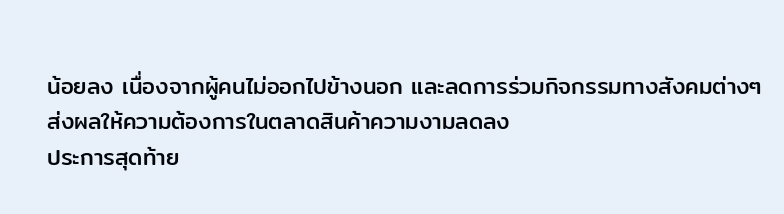น้อยลง เนื่องจากผู้คนไม่ออกไปข้างนอก และลดการร่วมกิจกรรมทางสังคมต่างๆ ส่งผลให้ความต้องการในตลาดสินค้าความงามลดลง
ประการสุดท้าย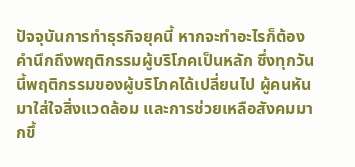ปัจจุบันการทำธุรกิจยุคนี้ หากจะทำอะไรก็ต้องคำนึกถึงพฤติกรรมผู้บริโภคเป็นหลัก ซึ่งทุกวันนี้พฤติกรรมของผู้บริโภคได้เปลี่ยนไป ผู้คนหันมาใส่ใจสิ่งแวดล้อม และการช่วยเหลือสังคมมากขึ้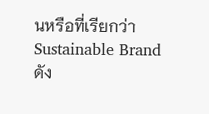นหรือที่เรียกว่า Sustainable Brand
ดัง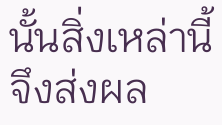นั้นสิ่งเหล่านี้จึงส่งผล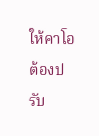ให้คาโอต้องปรับ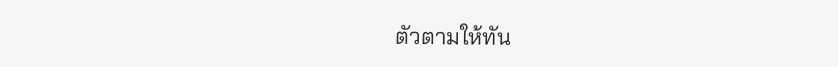ตัวตามให้ทัน